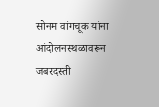सोनम वांगचूक यांना आंदोलनस्थळावरून जबरदस्ती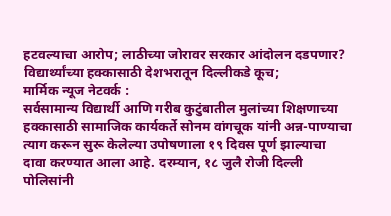हटवल्याचा आरोप; लाठीच्या जोरावर सरकार आंदोलन दडपणार?
विद्यार्थ्यांच्या हक्कासाठी देशभरातून दिल्लीकडे कूच;
मार्मिक न्यूज नेटवर्क :
सर्वसामान्य विद्यार्थी आणि गरीब कुटुंबातील मुलांच्या शिक्षणाच्या हक्कासाठी सामाजिक कार्यकर्ते सोनम वांगचूक यांनी अन्न-पाण्याचा त्याग करून सुरू केलेल्या उपोषणाला १९ दिवस पूर्ण झाल्याचा दावा करण्यात आला आहे. दरम्यान, १८ जुलै रोजी दिल्ली पोलिसांनी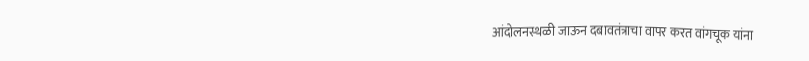आंदोलनस्थळी जाऊन दबावतंत्राचा वापर करत वांगचूक यांना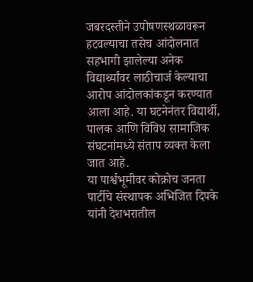जबरदस्तीने उपोषणस्थळावरून हटवल्याचा तसेच आंदोलनात सहभागी झालेल्या अनेक विद्यार्थ्यांवर लाठीचार्ज केल्याचा आरोप आंदोलकांकडून करण्यात आला आहे. या घटनेनंतर विद्यार्थी, पालक आणि विविध सामाजिक संघटनांमध्ये संताप व्यक्त केला जात आहे.
या पार्श्वभूमीवर कोक्रोच जनता पार्टीचे संस्थापक अभिजित दिपके यांनी देशभरातील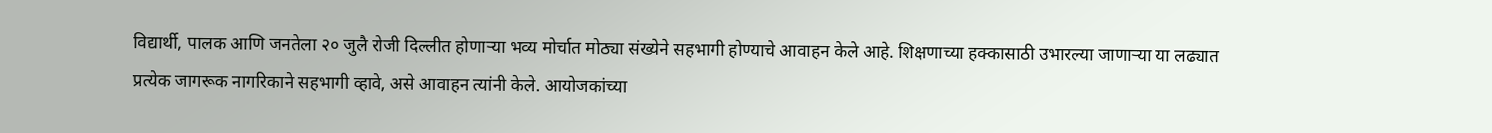विद्यार्थी, पालक आणि जनतेला २० जुलै रोजी दिल्लीत होणाऱ्या भव्य मोर्चात मोठ्या संख्येने सहभागी होण्याचे आवाहन केले आहे. शिक्षणाच्या हक्कासाठी उभारल्या जाणाऱ्या या लढ्यात प्रत्येक जागरूक नागरिकाने सहभागी व्हावे, असे आवाहन त्यांनी केले. आयोजकांच्या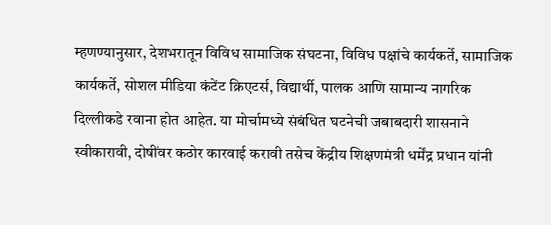म्हणण्यानुसार, देशभरातून विविध सामाजिक संघटना, विविध पक्षांचे कार्यकर्ते, सामाजिक कार्यकर्ते, सोशल मीडिया कंटेंट क्रिएटर्स, विद्यार्थी, पालक आणि सामान्य नागरिक दिल्लीकडे रवाना होत आहेत. या मोर्चामध्ये संबंधित घटनेची जबाबदारी शासनाने स्वीकारावी, दोषींवर कठोर कारवाई करावी तसेच केंद्रीय शिक्षणमंत्री धर्मेंद्र प्रधान यांनी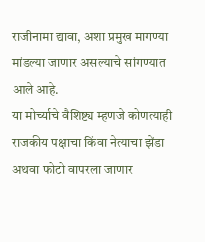राजीनामा द्यावा, अशा प्रमुख मागण्या मांडल्या जाणार असल्याचे सांगण्यात आले आहे.
या मोर्च्याचे वैशिष्ट्य म्हणजे कोणत्याही राजकीय पक्षाचा किंवा नेत्याचा झेंडा अथवा फोटो वापरला जाणार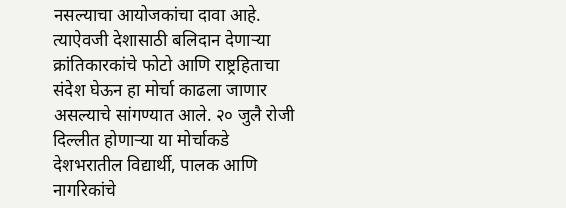नसल्याचा आयोजकांचा दावा आहे. त्याऐवजी देशासाठी बलिदान देणाऱ्या क्रांतिकारकांचे फोटो आणि राष्ट्रहिताचा संदेश घेऊन हा मोर्चा काढला जाणार असल्याचे सांगण्यात आले. २० जुलै रोजी दिल्लीत होणाऱ्या या मोर्चाकडे देशभरातील विद्यार्थी, पालक आणि नागरिकांचे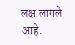लक्ष लागले आहे.